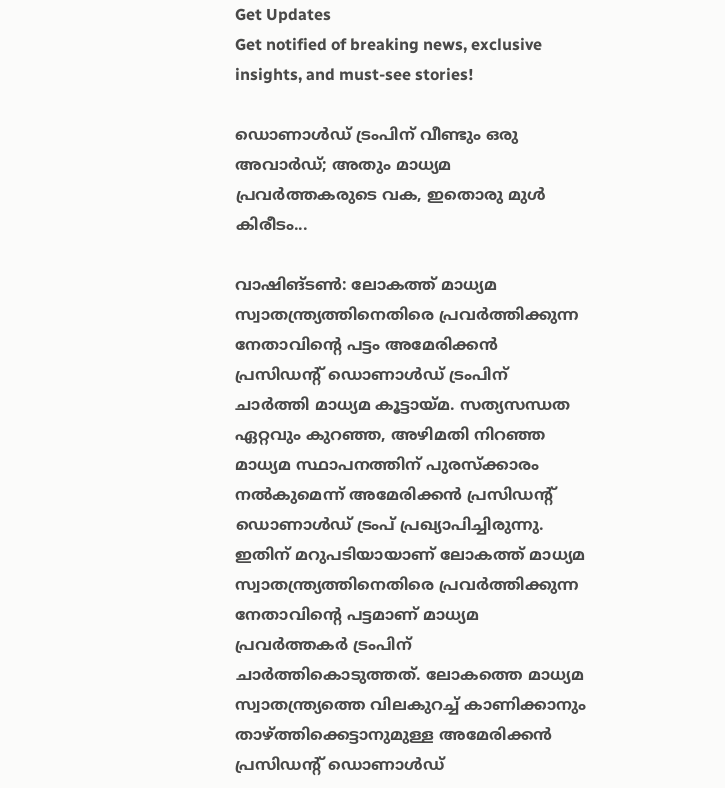Get Updates
Get notified of breaking news, exclusive insights, and must-see stories!

ഡൊണാൾഡ് ട്രംപിന് വീണ്ടും ഒരു അവാർഡ്; അതും മാധ്യമ പ്രവർത്തകരുടെ വക, ഇതൊരു മുൾ കിരീടം...

വാഷിങ്ടൺ: ലോകത്ത് മാധ്യമ സ്വാതന്ത്ര്യത്തിനെതിരെ പ്രവർത്തിക്കുന്ന നേതാവിന്റെ പട്ടം അമേരിക്കൻ പ്രസിഡന്റ് ഡൊണാൾഡ് ട്രംപിന് ചാർത്തി മാധ്യമ കൂട്ടായ്മ. സത്യസന്ധത ഏറ്റവും കുറഞ്ഞ, അഴിമതി നിറഞ്ഞ മാധ്യമ സ്ഥാപനത്തിന് പുരസ്ക്കാരം നൽകുമെന്ന് അമേരിക്കൻ പ്രസിഡന്റ് ഡൊണാൾഡ് ട്രംപ് പ്രഖ്യാപിച്ചിരുന്നു. ഇതിന് മറുപടിയായാണ് ലോകത്ത് മാധ്യമ സ്വാതന്ത്ര്യത്തിനെതിരെ പ്രവർത്തിക്കുന്ന നേതാവിന്റെ പട്ടമാണ് മാധ്യമ പ്രവർത്തകർ ട്രംപിന് ചാർത്തികൊടുത്തത്. ലോകത്തെ മാധ്യമ സ്വാതന്ത്ര്യത്തെ വിലകുറച്ച് കാണിക്കാനും താഴ്ത്തിക്കെട്ടാനുമുള്ള അമേരിക്കൻ പ്രസിഡന്റ് ഡൊണാൾഡ്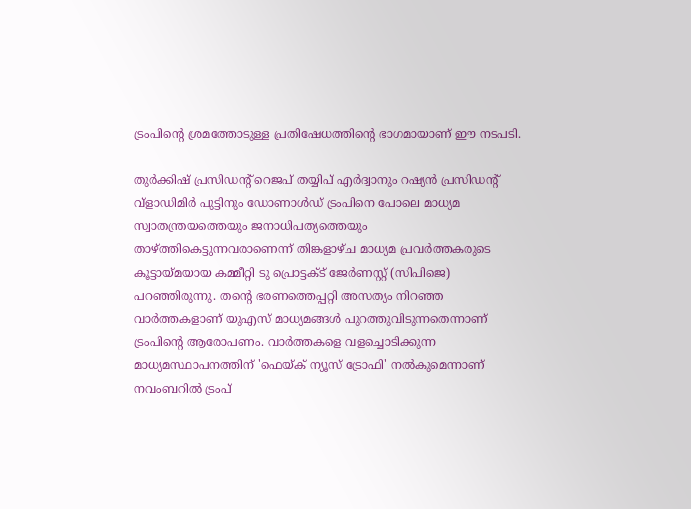ട്രംപിന്റെ ശ്രമത്തോടുള്ള പ്രതിഷേധത്തിന്റെ ഭാഗമായാണ് ഈ നടപടി.

തുർക്കിഷ് പ്രസിഡന്റ് റെജപ് തയ്യിപ്‌ എർദ്വാനും റഷ്യൻ പ്രസിഡന്റ് വ്ളാഡിമിർ പുട്ടിനും ഡോണാൾഡ് ട്രംപിനെ പോലെ മാധ്യമ സ്വാതന്ത്രയത്തെയും ജനാധിപത്യത്തെയും താഴ്ത്തികെട്ടുന്നവരാണെന്ന് തിങ്കളാഴ്ച മാധ്യമ പ്രവർത്തകരുടെ കൂട്ടായ്മയായ കമ്മീറ്റി ടു പ്രൊട്ടക്ട് ജേർണസ്റ്റ് (സിപിജെ) പറഞ്ഞിരുന്നു. തന്റെ ഭരണത്തെപ്പറ്റി അസത്യം നിറഞ്ഞ വാര്‍ത്തകളാണ് യുഎസ് മാധ്യമങ്ങള്‍ പുറത്തുവിടുന്നതെന്നാണ് ട്രംപിന്റെ ആരോപണം. വാര്‍ത്തകളെ വളച്ചൊടിക്കുന്ന മാധ്യമസ്ഥാപനത്തിന് 'ഫെയ്ക് ന്യൂസ് ട്രോഫി' നല്‍കുമെന്നാണ് നവംബറില്‍ ട്രംപ്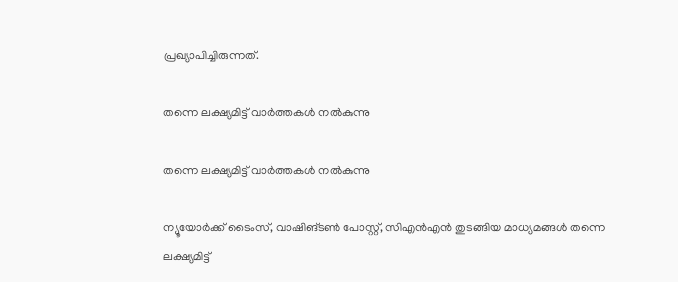പ്രഖ്യാപിച്ചിരുന്നത്.

തന്നെ ലക്ഷ്യമിട്ട് വാർത്തകൾ നൽകുന്നു

തന്നെ ലക്ഷ്യമിട്ട് വാർത്തകൾ നൽകുന്നു

ന്യൂയോര്‍ക്ക് ടൈംസ്, വാഷിങ്ടണ്‍ പോസ്റ്റ്, സിഎന്‍എന്‍ തുടങ്ങിയ മാധ്യമങ്ങള്‍ തന്നെ ലക്ഷ്യമിട്ട്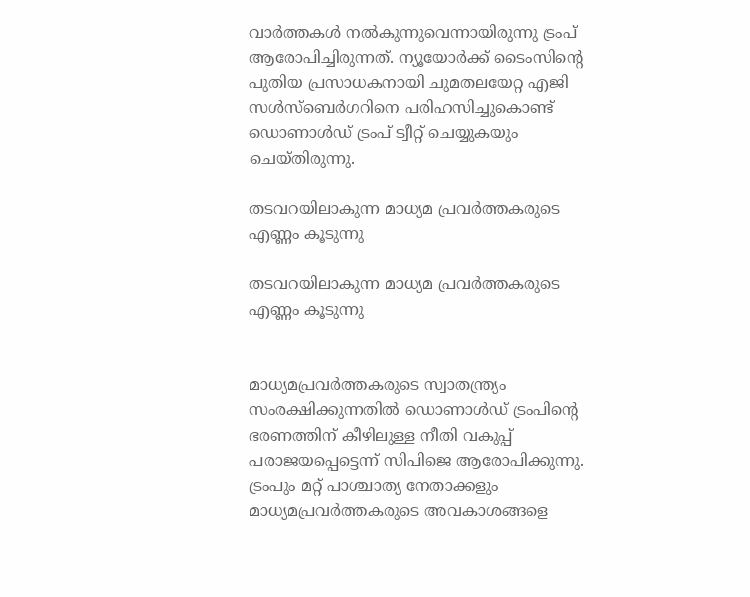വാര്‍ത്തകള്‍ നല്‍കുന്നുവെന്നായിരുന്നു ട്രംപ് ആരോപിച്ചിരുന്നത്. ന്യൂയോര്‍ക്ക് ടൈംസിന്റെ പുതിയ പ്രസാധകനായി ചുമതലയേറ്റ എജി സള്‍സ്‌ബെര്‍ഗറിനെ പരിഹസിച്ചുകൊണ്ട് ഡൊണാൾഡ് ട്രംപ് ട്വീറ്റ് ചെയ്യുകയും ചെയ്തിരുന്നു.

തടവറയിലാകുന്ന മാധ്യമ പ്രവർത്തകരുടെ എണ്ണം കൂടുന്നു

തടവറയിലാകുന്ന മാധ്യമ പ്രവർത്തകരുടെ എണ്ണം കൂടുന്നു


മാധ്യമപ്രവർത്തകരുടെ സ്വാതന്ത്ര്യം സംരക്ഷിക്കുന്നതിൽ ഡൊണാൾഡ് ട്രംപിന്റെ ഭരണത്തിന് കീഴിലുള്ള നീതി വകുപ്പ് പരാജയപ്പെട്ടെന്ന് സിപിജെ ആരോപിക്കുന്നു. ട്രംപും മറ്റ് പാശ്ചാത്യ നേതാക്കളും മാധ്യമപ്രവർത്തകരുടെ അവകാശങ്ങളെ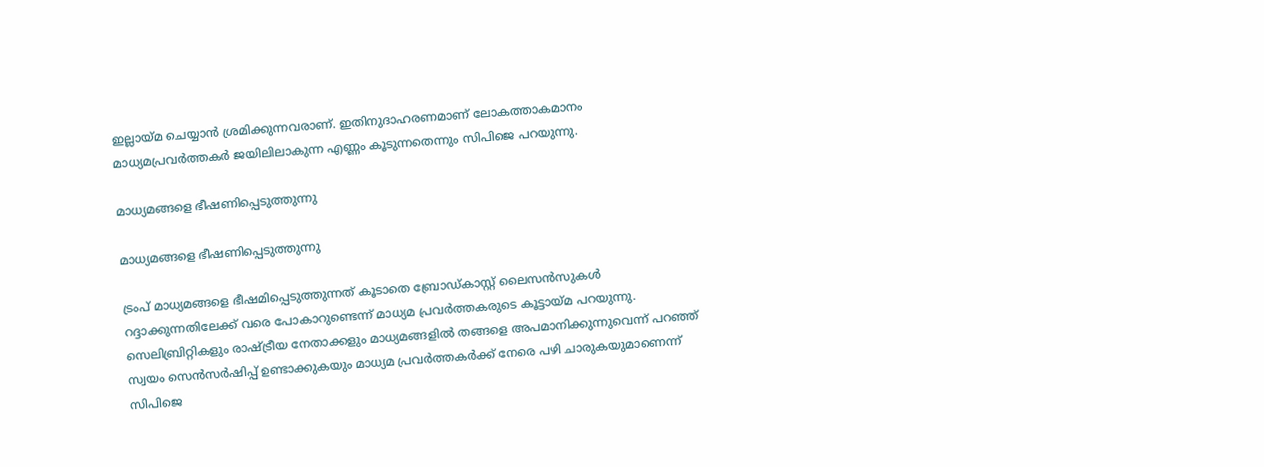ഇല്ലായ്മ ചെയ്യാൻ ശ്രമിക്കുന്നവരാണ്. ഇതിനുദാഹരണമാണ് ലോകത്താകമാനം മാധ്യമപ്രവർത്തകർ ജയിലിലാകുന്ന എണ്ണം കൂടുന്നതെന്നും സിപിജെ പറയുന്നു.

മാധ്യമങ്ങളെ ഭീഷണിപ്പെടുത്തുന്നു

മാധ്യമങ്ങളെ ഭീഷണിപ്പെടുത്തുന്നു

ട്രംപ് മാധ്യമങ്ങളെ ഭീഷമിപ്പെടുത്തുന്നത് കൂടാതെ ബ്രോഡ്കാസ്റ്റ് ലൈസൻ‌സുകൾ റദ്ദാക്കുന്നതിലേക്ക് വരെ പോകാറുണ്ടെന്ന് മാധ്യമ പ്രവർത്തകരുടെ കൂട്ടായ്മ പറയുന്നു. സെലിബ്രിറ്റികളും രാഷ്ട്രീയ നേതാക്കളും മാധ്യമങ്ങളിൽ തങ്ങളെ അപമാനിക്കുന്നുവെന്ന് പറഞ്ഞ് സ്വയം സെൻസർഷിപ്പ് ഉണ്ടാക്കുകയും മാധ്യമ പ്രവർത്തകർക്ക് നേരെ പഴി ചാരുകയുമാണെന്ന് സിപിജെ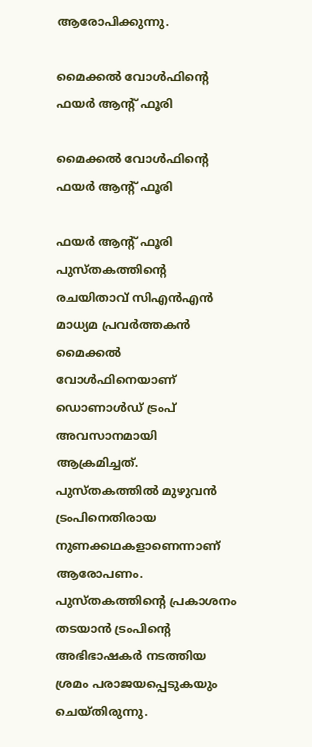ആരോപിക്കുന്നു.

മൈക്കൽ വോൾഫിന്റെ ഫയർ ആന്റ് ഫൂരി

മൈക്കൽ വോൾഫിന്റെ ഫയർ ആന്റ് ഫൂരി

ഫയർ ആന്റ് ഫൂരി പുസ്തകത്തിന്റെ രചയിതാവ് സിഎൻഎൻ മാധ്യമ പ്രവർത്തകൻ മൈക്കൽ വോൾഫിനെയാണ് ഡൊണാൾഡ് ട്രംപ് അവസാനമായി ആക്രമിച്ചത്. പുസ്തകത്തിൽ മുഴുവൻ ട്രംപിനെതിരായ നുണക്കഥകളാണെന്നാണ് ആരോപണം. പുസ്തകത്തിന്റെ പ്രകാശനം തടയാന്‍ ട്രംപിന്റെ അഭിഭാഷകര്‍ നടത്തിയ ശ്രമം പരാജയപ്പെടുകയും ചെയ്തിരുന്നു.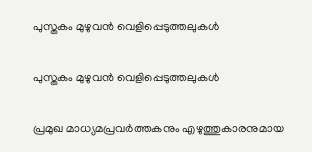പുസ്തകം മുഴുവൻ വെളിപ്പെടുത്തലുകൾ

പുസ്തകം മുഴുവൻ വെളിപ്പെടുത്തലുകൾ

പ്രമുഖ മാധ്യമപ്രവര്‍ത്തകനും എഴുത്തുകാരനുമായ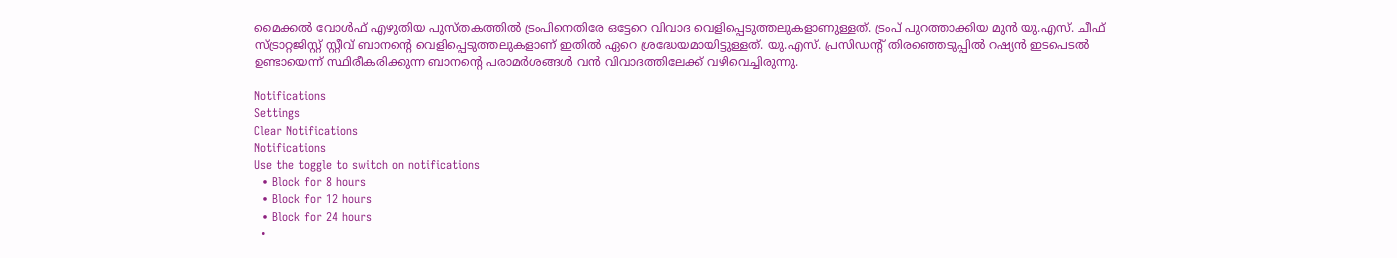മൈക്കല്‍ വോള്‍ഫ് എഴുതിയ പുസ്തകത്തില്‍ ട്രംപിനെതിരേ ഒട്ടേറെ വിവാദ വെളിപ്പെടുത്തലുകളാണുള്ളത്. ട്രംപ് പുറത്താക്കിയ മുന്‍ യു.എസ്. ചീഫ് സ്ട്രാറ്റജിസ്റ്റ് സ്റ്റീവ് ബാനന്റെ വെളിപ്പെടുത്തലുകളാണ് ഇതില്‍ ഏറെ ശ്രദ്ധേയമായിട്ടുള്ളത്. യു.എസ്. പ്രസിഡന്റ് തിരഞ്ഞെടുപ്പില്‍ റഷ്യന്‍ ഇടപെടല്‍ ഉണ്ടായെന്ന് സ്ഥിരീകരിക്കുന്ന ബാനന്റെ പരാമര്‍ശങ്ങള്‍ വൻ വിവാദത്തിലേക്ക് വഴിവെച്ചിരുന്നു.

Notifications
Settings
Clear Notifications
Notifications
Use the toggle to switch on notifications
  • Block for 8 hours
  • Block for 12 hours
  • Block for 24 hours
  •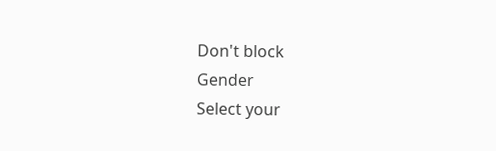Don't block
Gender
Select your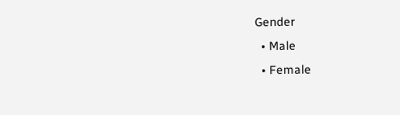Gender
  • Male
  • Female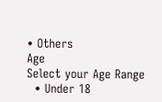• Others
Age
Select your Age Range
  • Under 18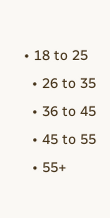• 18 to 25
  • 26 to 35
  • 36 to 45
  • 45 to 55
  • 55+